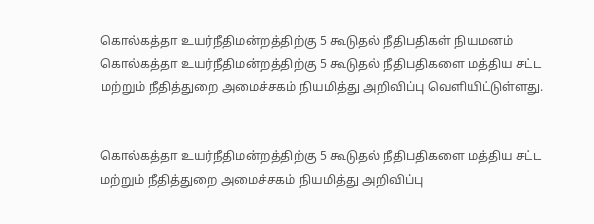கொல்கத்தா உயர்நீதிமன்றத்திற்கு 5 கூடுதல் நீதிபதிகள் நியமனம்
கொல்கத்தா உயர்நீதிமன்றத்திற்கு 5 கூடுதல் நீதிபதிகளை மத்திய சட்ட மற்றும் நீதித்துறை அமைச்சகம் நியமித்து அறிவிப்பு வெளியிட்டுள்ளது.


கொல்கத்தா உயர்நீதிமன்றத்திற்கு 5 கூடுதல் நீதிபதிகளை மத்திய சட்ட மற்றும் நீதித்துறை அமைச்சகம் நியமித்து அறிவிப்பு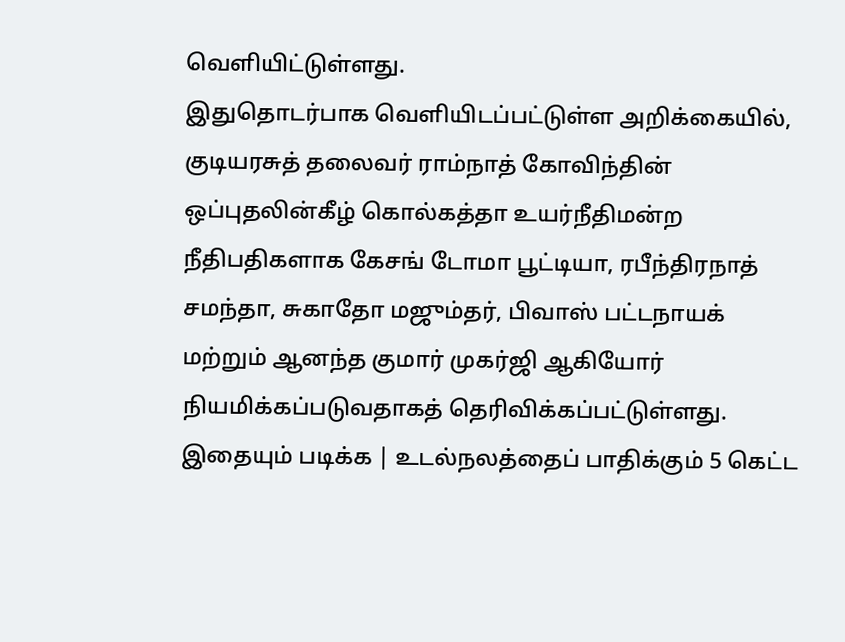வெளியிட்டுள்ளது.
இதுதொடர்பாக வெளியிடப்பட்டுள்ள அறிக்கையில், குடியரசுத் தலைவர் ராம்நாத் கோவிந்தின் ஒப்புதலின்கீழ் கொல்கத்தா உயர்நீதிமன்ற நீதிபதிகளாக கேசங் டோமா பூட்டியா, ரபீந்திரநாத் சமந்தா, சுகாதோ மஜும்தர், பிவாஸ் பட்டநாயக் மற்றும் ஆனந்த குமார் முகர்ஜி ஆகியோர் நியமிக்கப்படுவதாகத் தெரிவிக்கப்பட்டுள்ளது.
இதையும் படிக்க | உடல்நலத்தைப் பாதிக்கும் 5 கெட்ட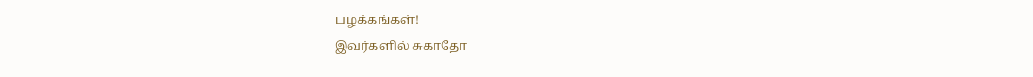பழக்கங்கள்!
இவர்களில் சுகாதோ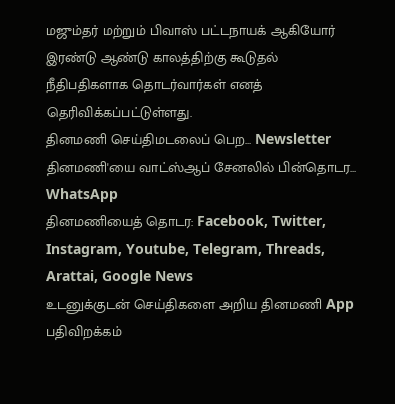மஜும்தர் மற்றும் பிவாஸ் பட்டநாயக் ஆகியோர் இரண்டு ஆண்டு காலத்திற்கு கூடுதல் நீதிபதிகளாக தொடர்வார்கள் எனத் தெரிவிக்கப்பட்டுள்ளது.
தினமணி செய்திமடலைப் பெற... Newsletter
தினமணி'யை வாட்ஸ்ஆப் சேனலில் பின்தொடர... WhatsApp
தினமணியைத் தொடர: Facebook, Twitter, Instagram, Youtube, Telegram, Threads, Arattai, Google News
உடனுக்குடன் செய்திகளை அறிய தினமணி App பதிவிறக்கம்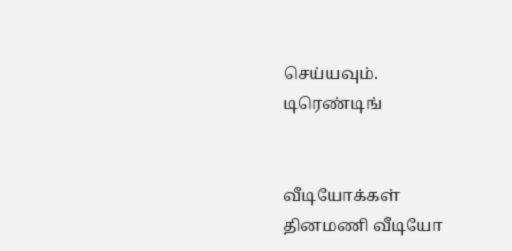செய்யவும்.
டிரெண்டிங்


வீடியோக்கள்
தினமணி வீடியோ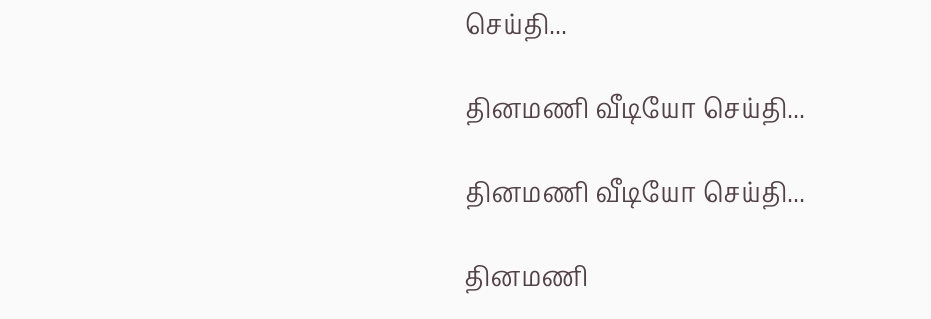செய்தி...

தினமணி வீடியோ செய்தி...

தினமணி வீடியோ செய்தி...

தினமணி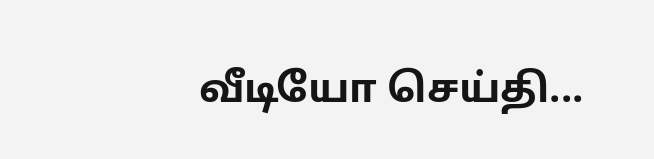வீடியோ செய்தி...